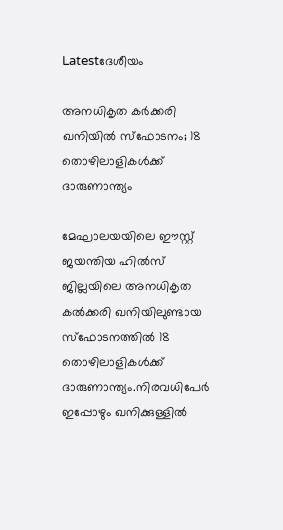Latestദേശീയം

അനധികൃത കര്‍ക്കരി ഖനിയില്‍ സ്‌ഫോടനം; 18 തൊഴിലാളികള്‍ക്ക് ദാരുണാന്ത്യം

മേഘാലയയിലെ ഈസ്റ്റ് ജയന്തിയ ഹില്‍സ് ജില്ലയിലെ അനധികൃത കല്‍ക്കരി ഖനിയിലുണ്ടായ സ്‌ഫോടനത്തില്‍ 18 തൊഴിലാളികള്‍ക്ക് ദാരുണാന്ത്യം.നിരവധിപേർ ഇപ്പോഴും ഖനിക്കുള്ളില്‍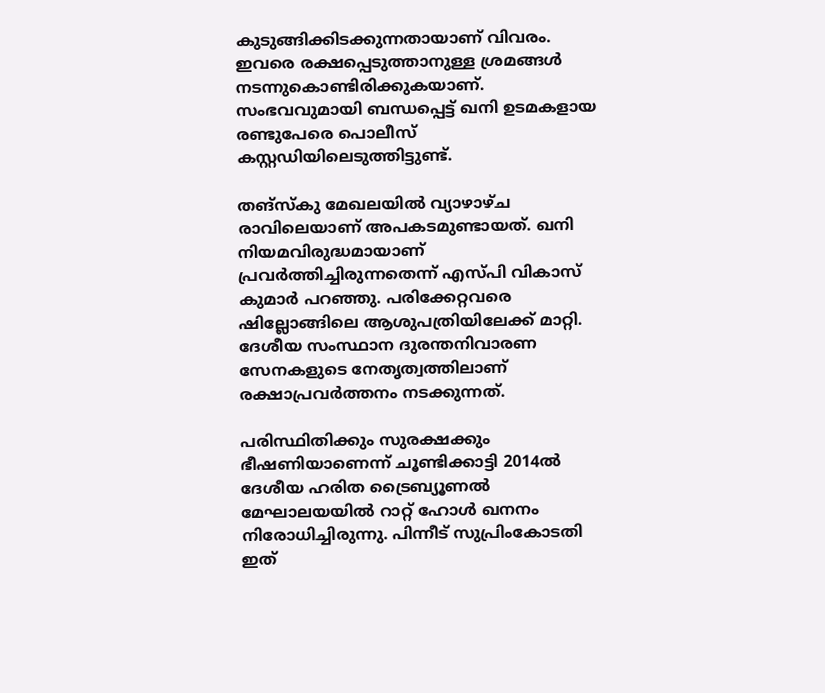കുടുങ്ങിക്കിടക്കുന്നതായാണ് വിവരം. ഇവരെ രക്ഷപ്പെടുത്താനുള്ള ശ്രമങ്ങള്‍ നടന്നുകൊണ്ടിരിക്കുകയാണ്. സംഭവവുമായി ബന്ധപ്പെട്ട് ഖനി ഉടമകളായ രണ്ടുപേരെ പൊലീസ് കസ്റ്റഡിയിലെടുത്തിട്ടുണ്ട്.

തങ്‌സ്‌കു മേഖലയില്‍ വ്യാഴാഴ്ച രാവിലെയാണ് അപകടമുണ്ടായത്. ഖനി നിയമവിരുദ്ധമായാണ് പ്രവർത്തിച്ചിരുന്നതെന്ന് എസ്പി വികാസ് കുമാർ പറഞ്ഞു. പരിക്കേറ്റവരെ ഷില്ലോങ്ങിലെ ആശുപത്രിയിലേക്ക് മാറ്റി. ദേശീയ സംസ്ഥാന ദുരന്തനിവാരണ സേനകളുടെ നേതൃത്വത്തിലാണ് രക്ഷാപ്രവർത്തനം നടക്കുന്നത്.

പരിസ്ഥിതിക്കും സുരക്ഷക്കും ഭീഷണിയാണെന്ന് ചൂണ്ടിക്കാട്ടി 2014ല്‍ ദേശീയ ഹരിത ട്രൈബ്യൂണല്‍ മേഘാലയയില്‍ റാറ്റ് ഹോള്‍ ഖനനം നിരോധിച്ചിരുന്നു. പിന്നീട് സുപ്രിംകോടതി ഇത്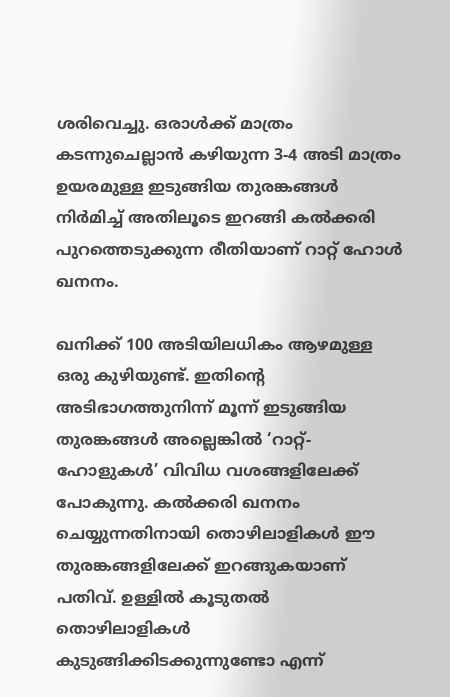ശരിവെച്ചു. ഒരാള്‍ക്ക് മാത്രം കടന്നുചെല്ലാൻ കഴിയുന്ന 3-4 അടി മാത്രം ഉയരമുള്ള ഇടുങ്ങിയ തുരങ്കങ്ങള്‍ നിർമിച്ച്‌ അതിലൂടെ ഇറങ്ങി കല്‍ക്കരി പുറത്തെടുക്കുന്ന രീതിയാണ് റാറ്റ് ഹോള്‍ ഖനനം.

ഖനിക്ക് 100 അടിയിലധികം ആഴമുള്ള ഒരു കുഴിയുണ്ട്. ഇതിന്റെ അടിഭാഗത്തുനിന്ന് മൂന്ന് ഇടുങ്ങിയ തുരങ്കങ്ങള്‍ അല്ലെങ്കില്‍ ‘റാറ്റ്-ഹോളുകള്‍’ വിവിധ വശങ്ങളിലേക്ക് പോകുന്നു. കല്‍ക്കരി ഖനനം ചെയ്യുന്നതിനായി തൊഴിലാളികള്‍ ഈ തുരങ്കങ്ങളിലേക്ക് ഇറങ്ങുകയാണ് പതിവ്. ഉള്ളില്‍ കൂടുതല്‍ തൊഴിലാളികള്‍ കുടുങ്ങിക്കിടക്കുന്നുണ്ടോ എന്ന്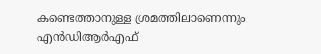കണ്ടെത്താനുള്ള ശ്രമത്തിലാണെന്നും എൻഡിആർഎഫ്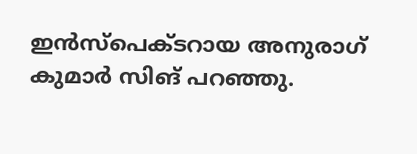ഇൻസ്‌പെക്ടറായ അനുരാഗ് കുമാർ സിങ് പറഞ്ഞു.